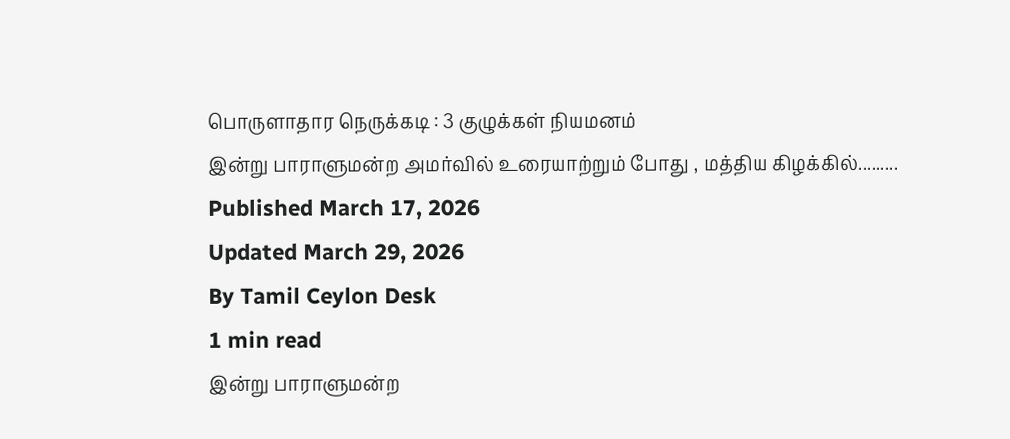பொருளாதார நெருக்கடி : 3 குழுக்கள் நியமனம்
இன்று பாராளுமன்ற அமர்வில் உரையாற்றும் போது , மத்திய கிழக்கில்.........
Published March 17, 2026
Updated March 29, 2026
By Tamil Ceylon Desk
1 min read
இன்று பாராளுமன்ற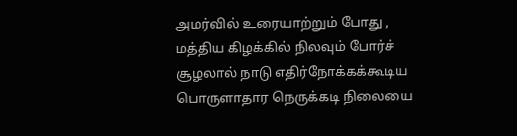அமர்வில் உரையாற்றும் போது , மத்திய கிழக்கில் நிலவும் போர்ச் சூழலால் நாடு எதிர்நோக்கக்கூடிய பொருளாதார நெருக்கடி நிலையை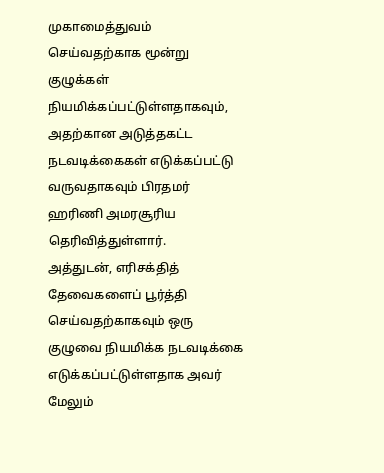முகாமைத்துவம் செய்வதற்காக மூன்று குழுக்கள் நியமிக்கப்பட்டுள்ளதாகவும், அதற்கான அடுத்தகட்ட நடவடிக்கைகள் எடுக்கப்பட்டு வருவதாகவும் பிரதமர் ஹரிணி அமரசூரிய தெரிவித்துள்ளார்.
அத்துடன், எரிசக்தித் தேவைகளைப் பூர்த்தி செய்வதற்காகவும் ஒரு குழுவை நியமிக்க நடவடிக்கை எடுக்கப்பட்டுள்ளதாக அவர் மேலும்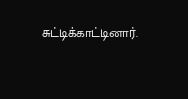சுட்டிக்காட்டினார்.